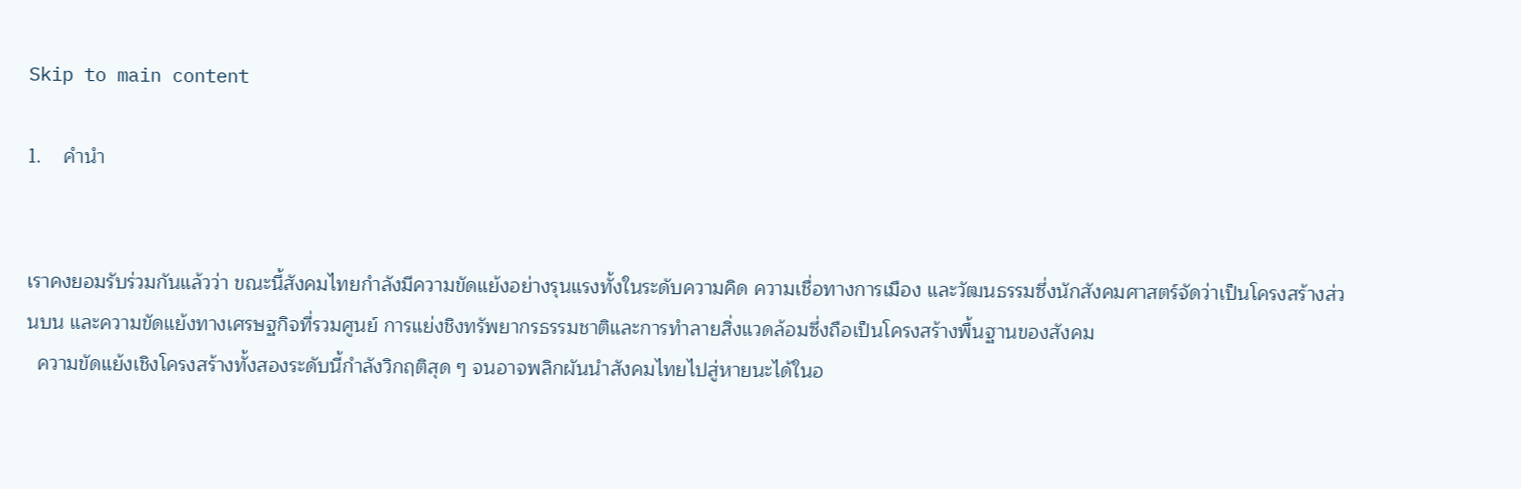Skip to main content

1.    คำนำ


เราคงยอมรับร่วมกันแล้วว่า ขณะนี้สังคมไทยกำลังมีความขัดแย้งอย่างรุนแรงทั้งในระดับความคิด ความเชื่อทางการเมือง และวัฒนธรรมซึ่งนักสังคมศาสตร์จัดว่าเป็นโครงสร้างส่วนบน และความขัดแย้งทางเศรษฐกิจที่รวมศูนย์ การแย่งชิงทรัพยากรธรรมชาติและการทำลายสิ่งแวดล้อมซึ่งถือเป็นโครงสร้างพื้นฐานของสังคม
  ความขัดแย้งเชิงโครงสร้างทั้งสองระดับนี้กำลังวิกฤติสุด ๆ จนอาจพลิกผันนำสังคมไทยไปสู่หายนะได้ในอ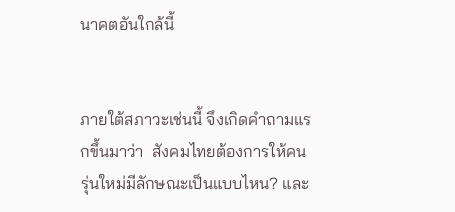นาคตอันใกล้นี้


ภายใต้สภาวะเช่นนี้ จึงเกิดคำถามแรกขึ้นมาว่า  สังคมไทยต้องการให้คนรุ่นใหม่มีลักษณะเป็นแบบไหน? และ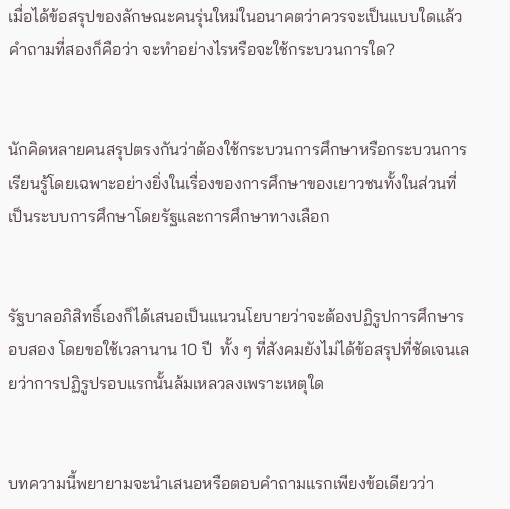เมื่อได้ข้อสรุปของลักษณะคนรุ่นใหม่ในอนาคตว่าควรจะเป็นแบบใดแล้ว  คำถามที่สองก็คือว่า จะทำอย่างไรหรือจะใช้กระบวนการใด?


นักคิดหลายคนสรุปตรงกันว่าต้องใช้กระบวนการศึกษาหรือกระบวนการเรียนรู้โดยเฉพาะอย่างยิ่งในเรื่องของการศึกษาของเยาวชนทั้งในส่วนที่เป็นระบบการศึกษาโดยรัฐและการศึกษาทางเลือก


รัฐบาลอภิสิทธิ์เองก็ได้เสนอเป็นแนวนโยบายว่าจะต้องปฏิรูปการศึกษารอบสอง โดยขอใช้เวลานาน 10 ปี  ทั้ง ๆ ที่สังคมยังไม่ได้ข้อสรุปที่ชัดเจนเลยว่าการปฏิรูปรอบแรกนั้นล้มเหลวลงเพราะเหตุใด


บทความนี้พยายามจะนำเสนอหรือตอบคำถามแรกเพียงข้อเดียวว่า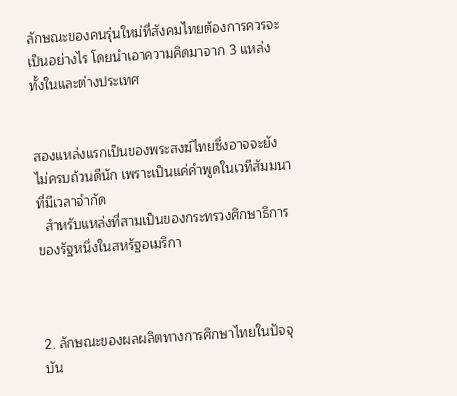ลักษณะของคนรุ่นใหม่ที่สังคมไทยต้องการควรจะเป็นอย่างไร โดยนำเอาความคิดมาจาก 3 แหล่ง ทั้งในและต่างประเทศ


สองแหล่งแรกเป็นของพระสงฆ์ไทยซึ่งอาจจะยังไม่ครบถ้วนดีนัก เพราะเป็นแค่คำพูดในเวทีสัมมนาที่มีเวลาจำกัด
  สำหรับแหล่งที่สามเป็นของกระทรวงศึกษาธิการของรัฐหนึ่งในสหรัฐอเมริกา



2. ลักษณะของผลผลิตทางการศึกษาไทยในปัจจุบัน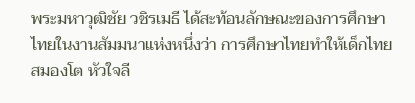พระมหาวุฒิชัย วชิรเมธี ได้สะท้อนลักษณะของการศึกษาไทยในงานสัมมนาแห่งหนึ่งว่า การศึกษาไทยทำให้เด็กไทยสมองโต หัวใจลี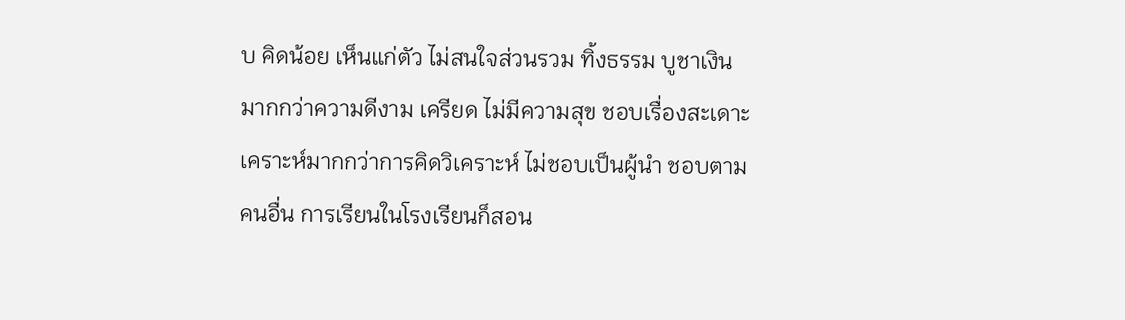บ คิดน้อย เห็นแก่ตัว ไม่สนใจส่วนรวม ทิ้งธรรม บูชาเงินมากกว่าความดีงาม เครียด ไม่มีความสุข ชอบเรื่องสะเดาะเคราะห์มากกว่าการคิดวิเคราะห์ ไม่ชอบเป็นผู้นำ ชอบตามคนอื่น การเรียนในโรงเรียนก็สอน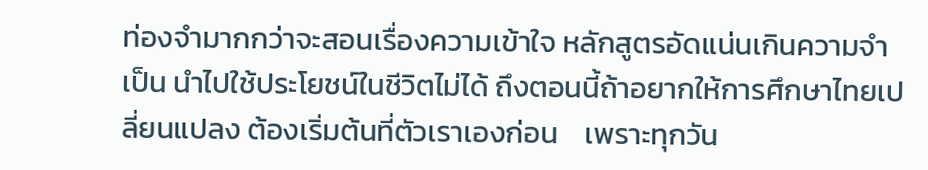ท่องจำมากกว่าจะสอนเรื่องความเข้าใจ หลักสูตรอัดแน่นเกินความจำเป็น นำไปใช้ประโยชน์ในชีวิตไม่ได้ ถึงตอนนี้ถ้าอยากให้การศึกษาไทยเปลี่ยนแปลง ต้องเริ่มต้นที่ตัวเราเองก่อน    เพราะทุกวัน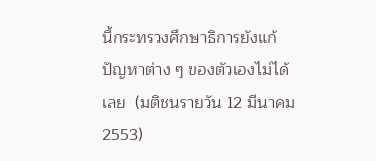นี้กระทรวงศึกษาธิการยังแก้ปัญหาต่าง ๆ ของตัวเองไม่ได้เลย  (มติชนรายวัน 12 มีนาคม 2553)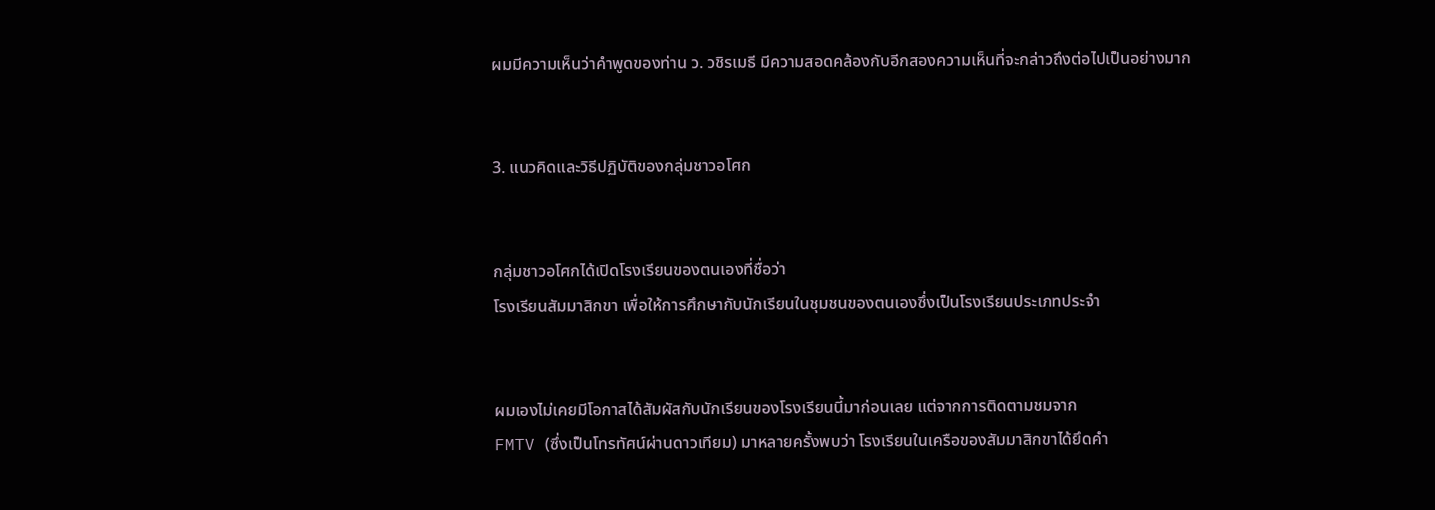ผมมีความเห็นว่าคำพูดของท่าน ว. วชิรเมธี มีความสอดคล้องกับอีกสองความเห็นที่จะกล่าวถึงต่อไปเป็นอย่างมาก


3. แนวคิดและวิธีปฏิบัติของกลุ่มชาวอโศก


กลุ่มชาวอโศกได้เปิดโรงเรียนของตนเองที่ชื่อว่า
โรงเรียนสัมมาสิกขา เพื่อให้การศึกษากับนักเรียนในชุมชนของตนเองซึ่งเป็นโรงเรียนประเภทประจำ


ผมเองไม่เคยมีโอกาสได้สัมผัสกับนักเรียนของโรงเรียนนี้มาก่อนเลย แต่จากการติดตามชมจาก
FMTV (ซึ่งเป็นโทรทัศน์ผ่านดาวเทียม) มาหลายครั้งพบว่า โรงเรียนในเครือของสัมมาสิกขาได้ยึดคำ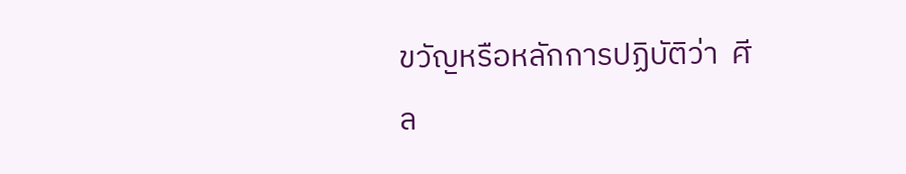ขวัญหรือหลักการปฏิบัติว่า  ศีล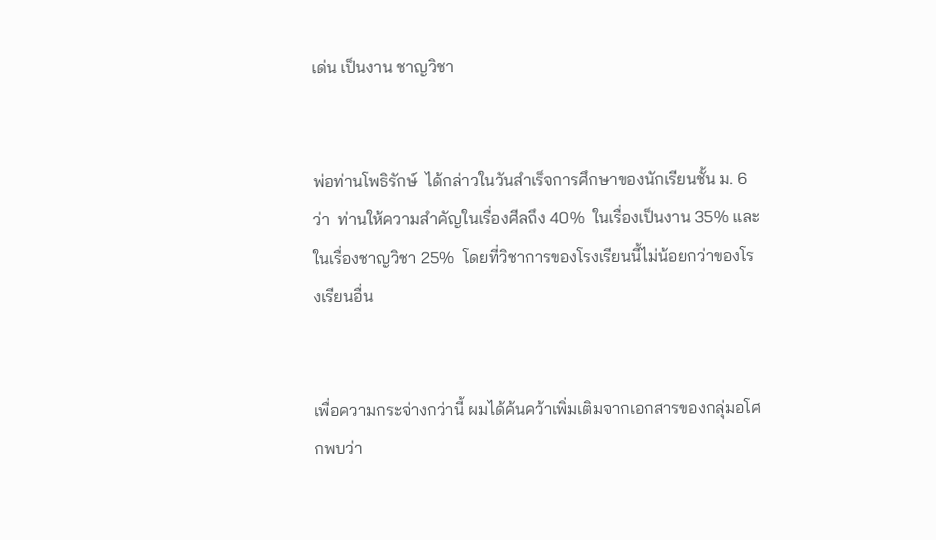เด่น เป็นงาน ชาญวิชา


พ่อท่านโพธิรักษ์  ได้กล่าวในวันสำเร็จการศึกษาของนักเรียนชั้น ม. 6 ว่า  ท่านให้ความสำคัญในเรื่องศีลถึง 40%  ในเรื่องเป็นงาน 35% และในเรื่องชาญวิชา 25%  โดยที่วิชาการของโรงเรียนนี้ไม่น้อยกว่าของโรงเรียนอื่น


เพื่อความกระจ่างกว่านี้ ผมได้ค้นคว้าเพิ่มเติมจากเอกสารของกลุ่มอโศกพบว่า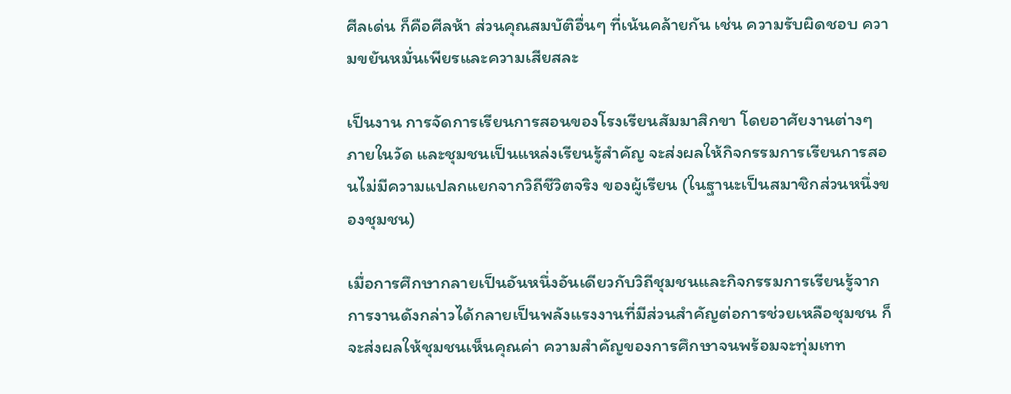ศีลเด่น ก็คือศีลห้า ส่วนคุณสมบัติอื่นๆ ที่เน้นคล้ายกัน เช่น ความรับผิดชอบ ความขยันหมั่นเพียรและความเสียสละ

เป็นงาน การจัดการเรียนการสอนของโรงเรียนสัมมาสิกขา โดยอาศัยงานต่างๆ ภายในวัด และชุมชนเป็นแหล่งเรียนรู้สำคัญ จะส่งผลให้กิจกรรมการเรียนการสอนไม่มีความแปลกแยกจากวิถีชีวิตจริง ของผู้เรียน (ในฐานะเป็นสมาชิกส่วนหนึ่งของชุมชน)

เมื่อการศึกษากลายเป็นอันหนึ่งอันเดียวกับวิถีชุมชนและกิจกรรมการเรียนรู้จากการงานดังกล่าวได้กลายเป็นพลังแรงงานที่มีส่วนสำคัญต่อการช่วยเหลือชุมชน ก็จะส่งผลให้ชุมชนเห็นคุณค่า ความสำคัญของการศึกษาจนพร้อมจะทุ่มเทท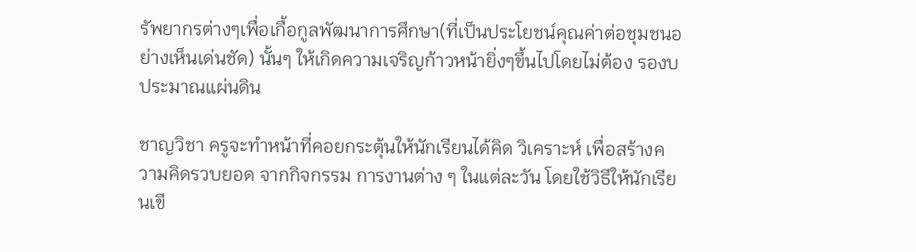รัพยากรต่างๆเพื่อเกื้อกูลพัฒนาการศึกษา(ที่เป็นประโยชน์คุณค่าต่อชุมชนอย่างเห็นเด่นชัด) นั้นๆ ให้เกิดความเจริญก้าวหน้ายิ่งๆขึ้นไปโดยไม่ต้อง รองบประมาณแผ่นดิน

ชาญวิชา ครูจะทำหน้าที่คอยกระตุ้นให้นักเรียนได้คิด วิเคราะห์ เพื่อสร้างความคิดรวบยอด จากกิจกรรม การงานต่าง ๆ ในแต่ละวัน โดยใช้วิธีให้นักเรียนเขี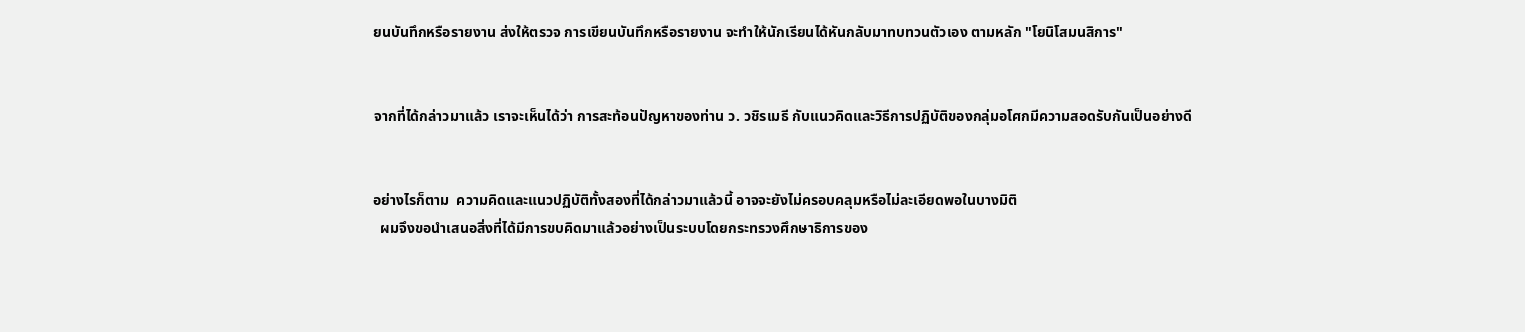ยนบันทึกหรือรายงาน ส่งให้ตรวจ การเขียนบันทึกหรือรายงาน จะทำให้นักเรียนได้หันกลับมาทบทวนตัวเอง ตามหลัก "โยนิโสมนสิการ"


จากที่ได้กล่าวมาแล้ว เราจะเห็นได้ว่า การสะท้อนปัญหาของท่าน ว. วชิรเมธี กับแนวคิดและวิธีการปฏิบัติของกลุ่มอโศกมีความสอดรับกันเป็นอย่างดี


อย่างไรก็ตาม  ความคิดและแนวปฏิบัติทั้งสองที่ได้กล่าวมาแล้วนี้ อาจจะยังไม่ครอบคลุมหรือไม่ละเอียดพอในบางมิติ
  ผมจึงขอนำเสนอสิ่งที่ได้มีการขบคิดมาแล้วอย่างเป็นระบบโดยกระทรวงศึกษาธิการของ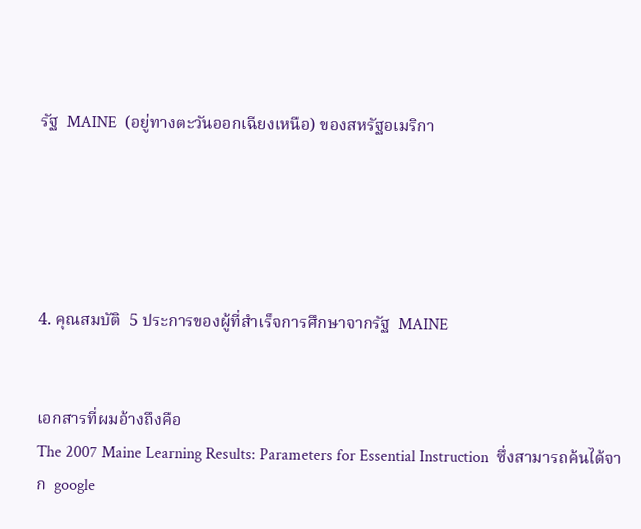รัฐ  MAINE  (อยู่ทางตะวันออกเฉียงเหนือ) ของสหรัฐอเมริกา





4. คุณสมบัติ  5 ประการของผู้ที่สำเร็จการศึกษาจากรัฐ  MAINE


เอกสารที่ผมอ้างถึงคือ
The 2007 Maine Learning Results: Parameters for Essential Instruction  ซึ่งสามารถค้นได้จาก  google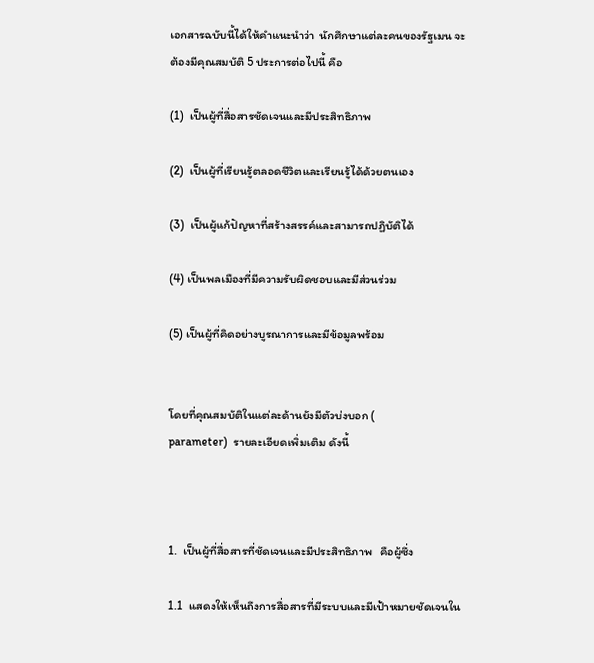เอกสารฉบับนี้ได้ให้คำแนะนำว่า  นักศึกษาแต่ละคนของรัฐเมน จะต้องมีคุณสมบัติ 5 ประการต่อไปนี้ คือ

(1)  เป็นผู้ที่สื่อสารชัดเจนและมีประสิทธิภาพ

(2)  เป็นผู้ที่เรียนรู้ตลอดชีวิตและเรียนรู้ได้ด้วยตนเอง

(3)  เป็นผู้แก้ปัญหาที่สร้างสรรค์และสามารถปฏิบัติได้

(4) เป็นพลเมืองที่มีความรับผิดชอบและมีส่วนร่วม

(5) เป็นผู้ที่คิดอย่างบูรณาการและมีข้อมูลพร้อม


โดยที่คุณสมบัติในแต่ละด้านยังมีตัวบ่งบอก (
parameter)  รายละเอียดเพิ่มเติม ดังนี้



1.  เป็นผู้ที่สื่อสารที่ชัดเจนและมีประสิทธิภาพ   คือผู้ซึ่ง

1.1  แสดงให้เห็นถึงการสื่อสารที่มีระบบและมีเป้าหมายชัดเจนใน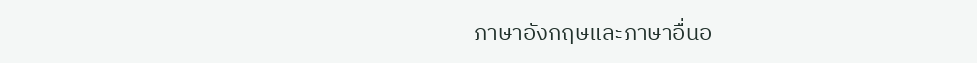ภาษาอังกฤษและภาษาอื่นอ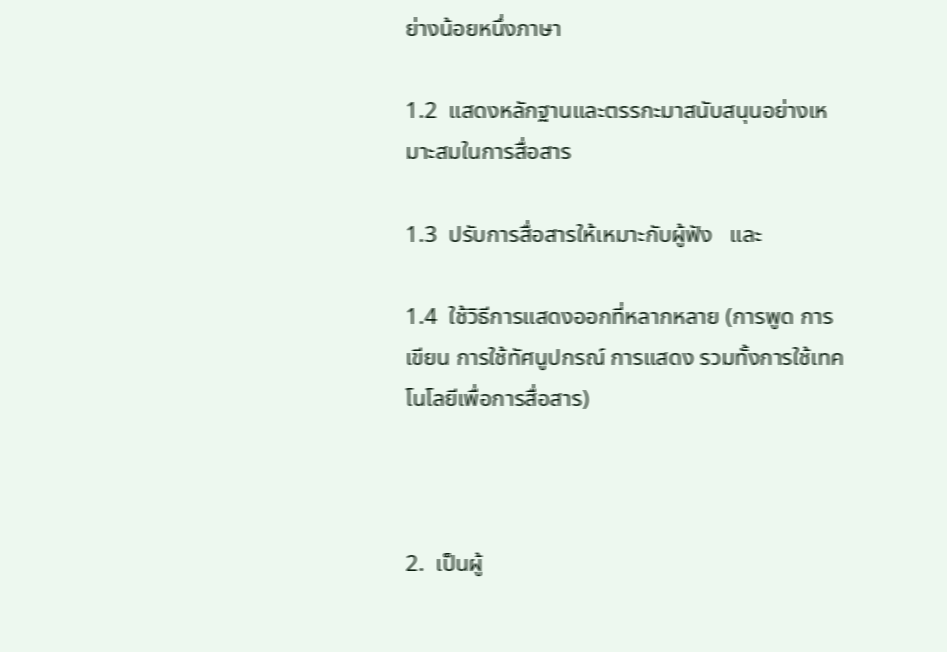ย่างน้อยหนึ่งภาษา

1.2  แสดงหลักฐานและตรรกะมาสนับสนุนอย่างเหมาะสมในการสื่อสาร

1.3  ปรับการสื่อสารให้เหมาะกับผู้ฟัง   และ

1.4  ใช้วิธีการแสดงออกที่หลากหลาย (การพูด การเขียน การใช้ทัศนูปกรณ์ การแสดง รวมทั้งการใช้เทคโนโลยีเพื่อการสื่อสาร)



2.  เป็นผู้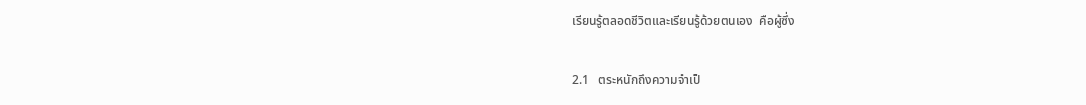เรียนรู้ตลอดชีวิตและเรียนรู้ด้วยตนเอง  คือผู้ซึ่ง

2.1   ตระหนักถึงความจำเป็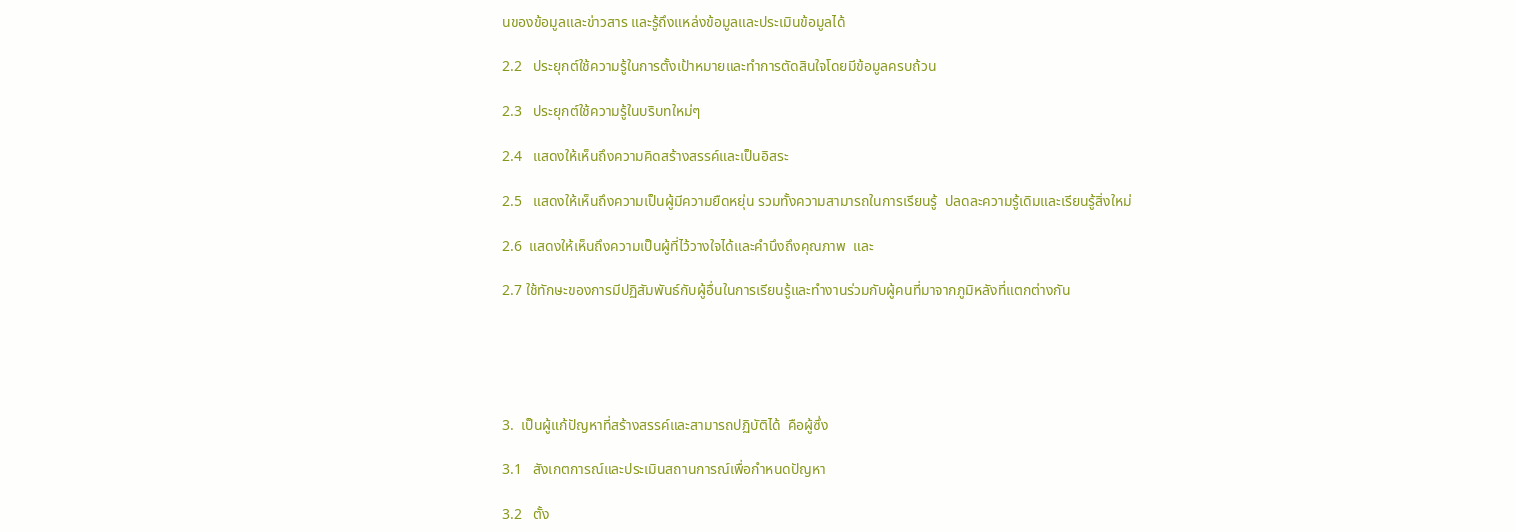นของข้อมูลและข่าวสาร และรู้ถึงแหล่งข้อมูลและประเมินข้อมูลได้

2.2   ประยุกต์ใช้ความรู้ในการตั้งเป้าหมายและทำการตัดสินใจโดยมีข้อมูลครบถ้วน

2.3   ประยุกต์ใช้ความรู้ในบริบทใหม่ๆ

2.4   แสดงให้เห็นถึงความคิดสร้างสรรค์และเป็นอิสระ

2.5   แสดงให้เห็นถึงความเป็นผู้มีความยืดหยุ่น รวมทั้งความสามารถในการเรียนรู้  ปลดละความรู้เดิมและเรียนรู้สิ่งใหม่

2.6  แสดงให้เห็นถึงความเป็นผู้ที่ไว้วางใจได้และคำนึงถึงคุณภาพ  และ

2.7 ใช้ทักษะของการมีปฏิสัมพันธ์กับผู้อื่นในการเรียนรู้และทำงานร่วมกับผู้คนที่มาจากภูมิหลังที่แตกต่างกัน





3.  เป็นผู้แก้ปัญหาที่สร้างสรรค์และสามารถปฏิบัติได้  คือผู้ซึ่ง

3.1   สังเกตการณ์และประเมินสถานการณ์เพื่อกำหนดปัญหา

3.2   ตั้ง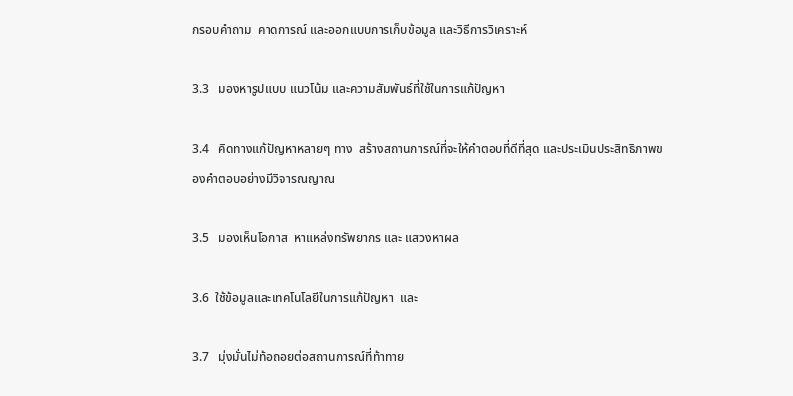กรอบคำถาม  คาดการณ์ และออกแบบการเก็บข้อมูล และวิธีการวิเคราะห์

3.3   มองหารูปแบบ แนวโน้ม และความสัมพันธ์ที่ใช้ในการแก้ปัญหา

3.4   คิดทางแก้ปัญหาหลายๆ ทาง  สร้างสถานการณ์ที่จะให้คำตอบที่ดีที่สุด และประเมินประสิทธิภาพของคำตอบอย่างมีวิจารณญาณ

3.5   มองเห็นโอกาส  หาแหล่งทรัพยากร และ แสวงหาผล

3.6  ใช้ข้อมูลและเทคโนโลยีในการแก้ปัญหา  และ

3.7   มุ่งมั่นไม่ท้อถอยต่อสถานการณ์ที่ท้าทาย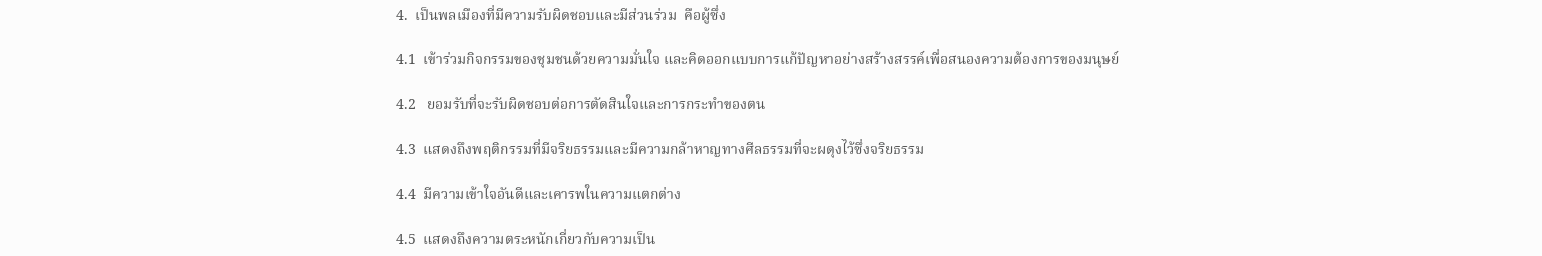4.  เป็นพลเมืองที่มีความรับผิดชอบและมีส่วนร่วม  คือผู้ซึ่ง

4.1  เข้าร่วมกิจกรรมของชุมชนด้วยความมั่นใจ และคิดออกแบบการแก้ปัญหาอย่างสร้างสรรค์เพื่อสนองความต้องการของมนุษย์

4.2   ยอมรับที่จะรับผิดชอบต่อการตัดสินใจและการกระทำของตน

4.3  แสดงถึงพฤติกรรมที่มีจริยธรรมและมีความกล้าหาญทางศีลธรรมที่จะผดุงไว้ซึ่งจริยธรรม

4.4  มีความเข้าใจอันดีและเคารพในความแตกต่าง

4.5  แสดงถึงความตระหนักเกี่ยวกับความเป็น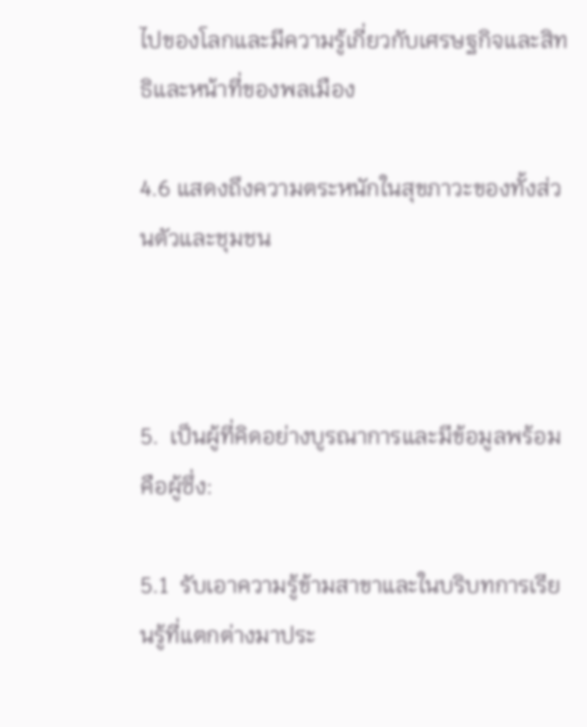ไปของโลกและมีความรู้เกี่ยวกับเศรษฐกิจและสิทธิและหน้าที่ของพลเมือง

4.6 แสดงถึงความตระหนักในสุขภาวะของทั้งส่วนตัวและชุมชน



5.  เป็นผู้ที่คิดอย่างบูรณาการและมีข้อมูลพร้อม คือผู้ซึ่ง:

5.1  รับเอาความรู้ข้ามสาขาและในบริบทการเรียนรู้ที่แตกต่างมาประ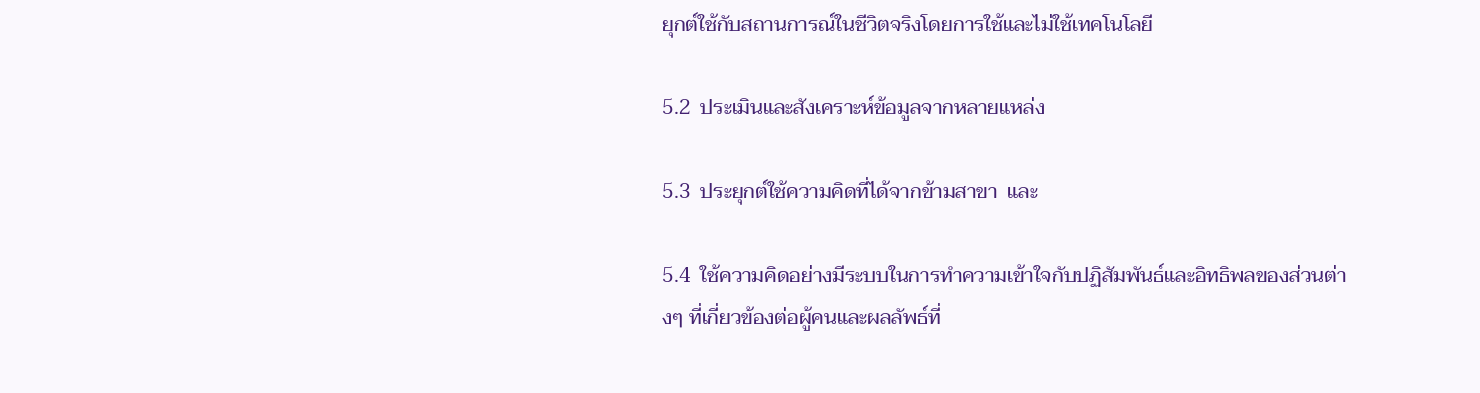ยุกต์ใช้กับสถานการณ์ในชีวิตจริงโดยการใช้และไม่ใช้เทคโนโลยี

5.2  ประเมินและสังเคราะห์ข้อมูลจากหลายแหล่ง

5.3  ประยุกต์ใช้ความคิดที่ได้จากข้ามสาขา  และ

5.4  ใช้ความคิดอย่างมีระบบในการทำความเข้าใจกับปฏิสัมพันธ์และอิทธิพลของส่วนต่างๆ ที่เกี่ยวข้องต่อผู้คนและผลลัพธ์ที่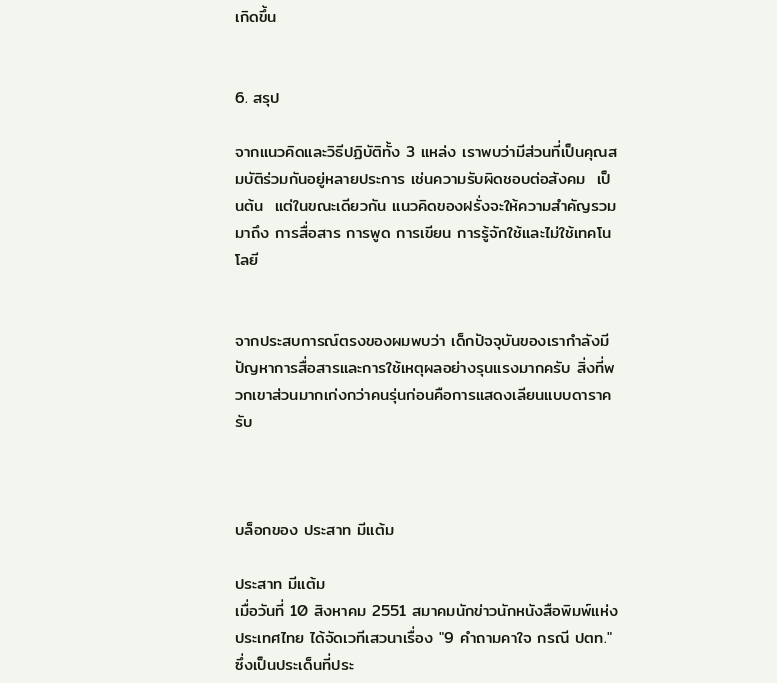เกิดขึ้น


6. สรุป

จากแนวคิดและวิธีปฏิบัติทั้ง 3 แหล่ง เราพบว่ามีส่วนที่เป็นคุณสมบัติร่วมกันอยู่หลายประการ เช่นความรับผิดชอบต่อสังคม  เป็นต้น  แต่ในขณะเดียวกัน แนวคิดของฝรั่งจะให้ความสำคัญรวมมาถึง การสื่อสาร การพูด การเขียน การรู้จักใช้และไม่ใช้เทคโนโลยี


จากประสบการณ์ตรงของผมพบว่า เด็กปัจจุบันของเรากำลังมีปัญหาการสื่อสารและการใช้เหตุผลอย่างรุนแรงมากครับ สิ่งที่พวกเขาส่วนมากเก่งกว่าคนรุ่นก่อนคือการแสดงเลียนแบบดาราครับ



บล็อกของ ประสาท มีแต้ม

ประสาท มีแต้ม
เมื่อวันที่ 10 สิงหาคม 2551 สมาคมนักข่าวนักหนังสือพิมพ์แห่งประเทศไทย ได้จัดเวทีเสวนาเรื่อง "9 คำถามคาใจ กรณี ปตท." ซึ่งเป็นประเด็นที่ประ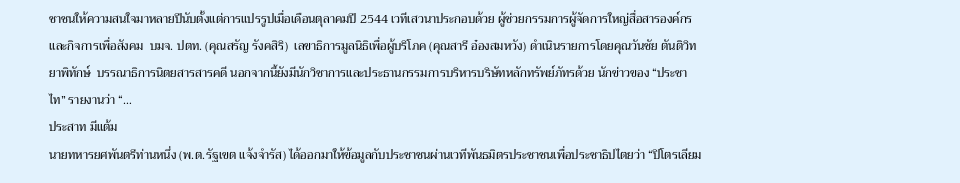ชาชนให้ความสนใจมาหลายปีนับตั้งแต่การแปรรูปเมื่อเดือนตุลาคมปี 2544 เวทีเสวนาประกอบด้วย ผู้ช่วยกรรมการผู้จัดการใหญ่สื่อสารองค์กรและกิจการเพื่อสังคม  บมจ. ปตท. (คุณสรัญ รังคสิริ)  เลขาธิการมูลนิธิเพื่อผู้บริโภค (คุณสารี อ๋องสมหวัง) ดำเนินรายการโดยคุณวันชัย ตันติวิทยาพิทักษ์  บรรณาธิการนิตยสารสารคดี นอกจากนี้ยังมีนักวิชาการและประธานกรรมการบริหารบริษัทหลักทรัพย์ภัทรด้วย นักข่าวของ “ประชาไท” รายงานว่า “…
ประสาท มีแต้ม
นายทหารยศพันตรีท่านหนึ่ง (พ.ต.รัฐเขต แจ้งจำรัส) ได้ออกมาให้ข้อมูลกับประชาชนผ่านเวทีพันธมิตรประชาชนเพื่อประชาธิปไตยว่า “ปิโตรเลียม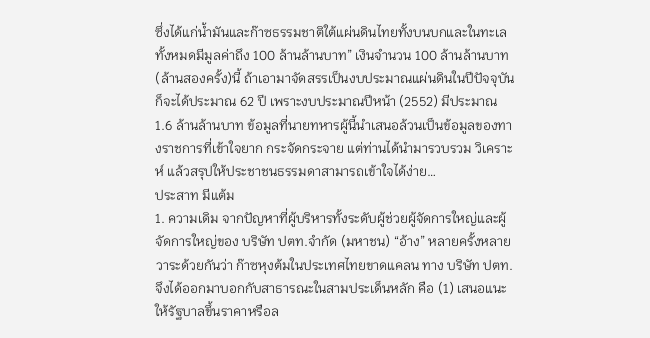ซึ่งได้แก่น้ำมันและก๊าซธรรมชาติใต้แผ่นดินไทยทั้งบนบกและในทะเลทั้งหมดมีมูลค่าถึง 100 ล้านล้านบาท” เงินจำนวน 100 ล้านล้านบาท(ล้านสองครั้ง)นี้ ถ้าเอามาจัดสรรเป็นงบประมาณแผ่นดินในปีปัจจุบันก็จะได้ประมาณ 62 ปี เพราะงบประมาณปีหน้า (2552) มีประมาณ 1.6 ล้านล้านบาท ข้อมูลที่นายทหารผู้นี้นำเสนอล้วนเป็นข้อมูลของทางราชการที่เข้าใจยาก กระจัดกระจาย แต่ท่านได้นำมารวบรวม วิเคราะห์ แล้วสรุปให้ประชาชนธรรมดาสามารถเข้าใจได้ง่าย…
ประสาท มีแต้ม
1. ความเดิม จากปัญหาที่ผู้บริหารทั้งระดับผู้ช่วยผู้จัดการใหญ่และผู้จัดการใหญ่ของ บริษัท ปตท.จำกัด (มหาชน) “อ้าง” หลายครั้งหลายวาระด้วยกันว่า ก๊าซหุงต้มในประเทศไทยขาดแคลน ทาง บริษัท ปตท. จึงได้ออกมาบอกกับสาธารณะในสามประเด็นหลัก คือ (1) เสนอแนะให้รัฐบาลขึ้นราคาหรือล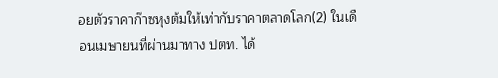อยตัวราคาก๊าซหุงต้มให้เท่ากับราคาตลาดโลก(2) ในเดือนเมษายนที่ผ่านมาทาง ปตท. ได้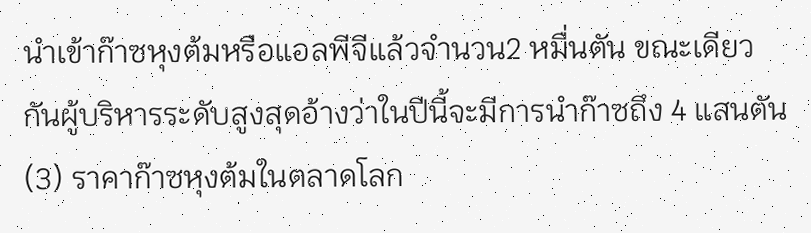นำเข้าก๊าซหุงต้มหรือแอลพีจีแล้วจำนวน2 หมื่นตัน ขณะเดียวกันผู้บริหารระดับสูงสุดอ้างว่าในปีนี้จะมีการนำก๊าซถึง 4 แสนตัน (3) ราคาก๊าซหุงต้มในตลาดโลก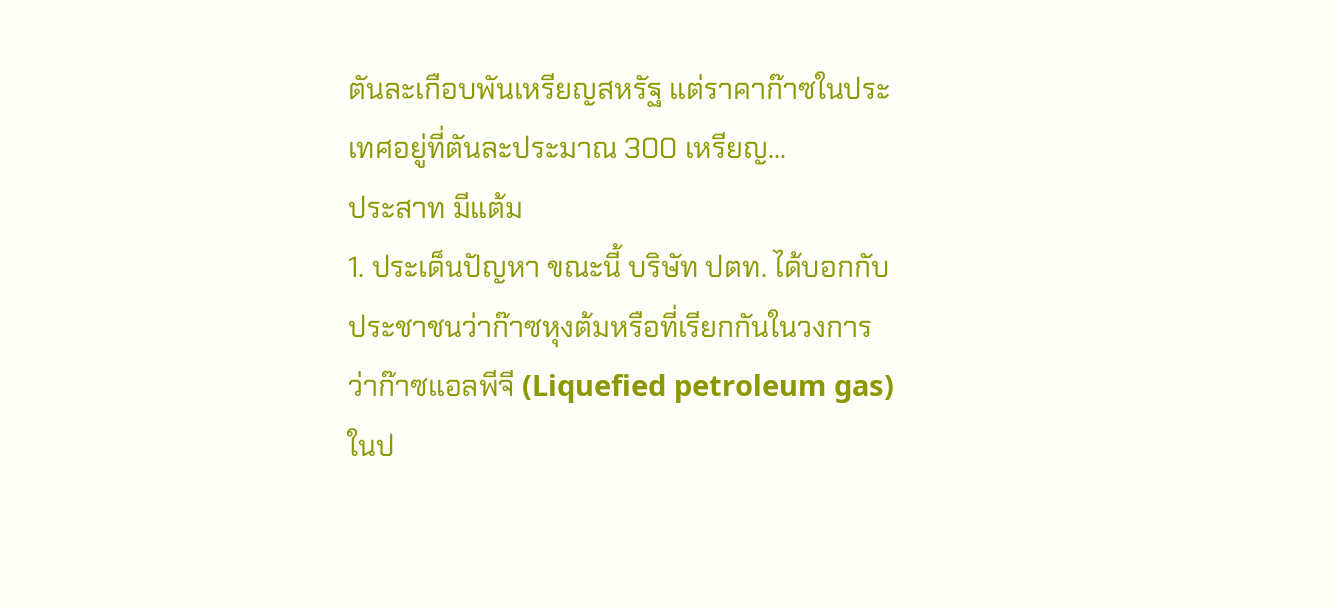ตันละเกือบพันเหรียญสหรัฐ แต่ราคาก๊าซในประเทศอยู่ที่ตันละประมาณ 300 เหรียญ…
ประสาท มีแต้ม
1. ประเด็นปัญหา ขณะนี้ บริษัท ปตท. ได้บอกกับประชาชนว่าก๊าซหุงต้มหรือที่เรียกกันในวงการว่าก๊าซแอลพีจี (Liquefied petroleum gas) ในป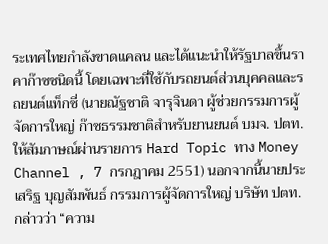ระเทศไทยกำลังขาดแคลน และได้แนะนำให้รัฐบาลขึ้นราคาก๊าซชนิดนี้ โดยเฉพาะที่ใช้กับรถยนต์ส่วนบุคคลและรถยนต์แท็กซี่ (นายณัฐชาติ จารุจินดา ผู้ช่วยกรรมการผู้จัดการใหญ่ ก๊าซธรรมชาติสำหรับยานยนต์ บมจ. ปตท. ให้สัมภาษณ์ผ่านรายการ Hard Topic ทาง Money Channel , 7 กรกฎาคม 2551) นอกจากนี้นายประเสริฐ บุญสัมพันธ์ กรรมการผู้จัดการใหญ่ บริษัท ปตท.กล่าวว่า “ความ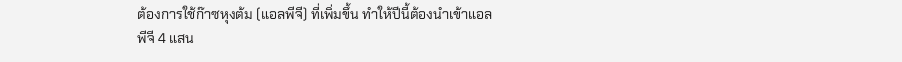ต้องการใช้ก๊าซหุงต้ม (แอลพีจี) ที่เพิ่มขึ้น ทำให้ปีนี้ต้องนำเข้าแอลพีจี 4 แสน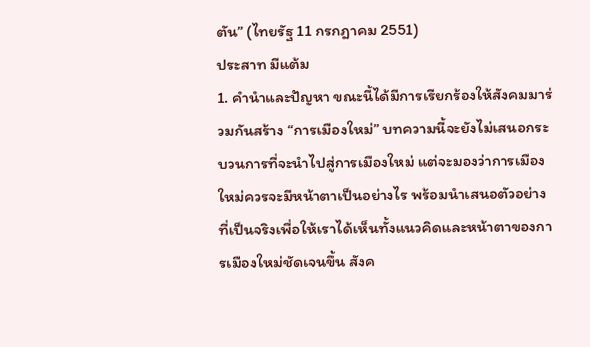ตัน” (ไทยรัฐ 11 กรกฎาคม 2551)
ประสาท มีแต้ม
1. คำนำและปัญหา ขณะนี้ได้มีการเรียกร้องให้สังคมมาร่วมกันสร้าง “การเมืองใหม่” บทความนี้จะยังไม่เสนอกระบวนการที่จะนำไปสู่การเมืองใหม่ แต่จะมองว่าการเมืองใหม่ควรจะมีหน้าตาเป็นอย่างไร พร้อมนำเสนอตัวอย่างที่เป็นจริงเพื่อให้เราได้เห็นทั้งแนวคิดและหน้าตาของการเมืองใหม่ชัดเจนขึ้น สังค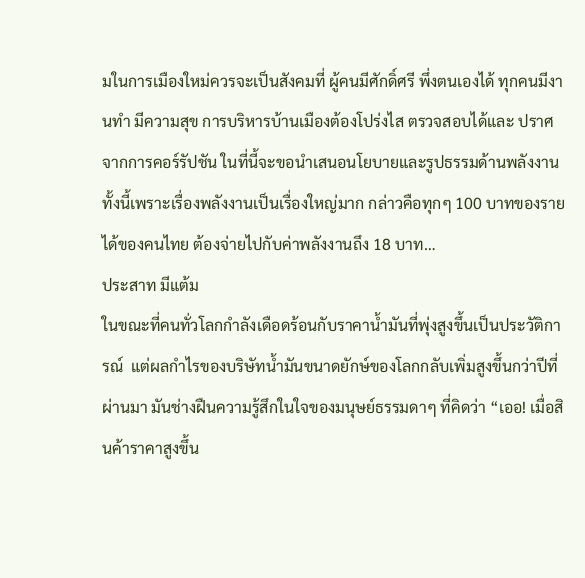มในการเมืองใหม่ควรจะเป็นสังคมที่ ผู้คนมีศักดิ์ศรี พึ่งตนเองได้ ทุกคนมีงานทำ มีความสุข การบริหารบ้านเมืองต้องโปร่งไส ตรวจสอบได้และ ปราศจากการคอร์รัปชัน ในที่นี้จะขอนำเสนอนโยบายและรูปธรรมด้านพลังงาน ทั้งนี้เพราะเรื่องพลังงานเป็นเรื่องใหญ่มาก กล่าวคือทุกๆ 100 บาทของรายได้ของคนไทย ต้องจ่ายไปกับค่าพลังงานถึง 18 บาท…
ประสาท มีแต้ม
ในขณะที่คนทั่วโลกกำลังเดือดร้อนกับราคาน้ำมันที่พุ่งสูงขึ้นเป็นประวัติการณ์  แต่ผลกำไรของบริษัทน้ำมันขนาดยักษ์ของโลกกลับเพิ่มสูงขึ้นกว่าปีที่ผ่านมา มันช่างฝืนความรู้สึกในใจของมนุษย์ธรรมดาๆ ที่คิดว่า “เออ! เมื่อสินค้าราคาสูงขึ้น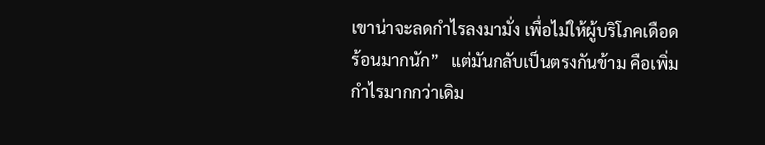เขาน่าจะลดกำไรลงมามั่ง เพื่อไม่ให้ผู้บริโภคเดือดร้อนมากนัก”   แต่มันกลับเป็นตรงกันข้าม คือเพิ่มกำไรมากกว่าเดิม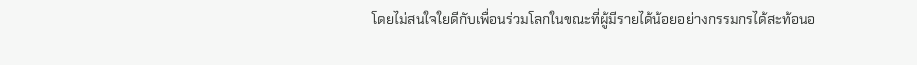โดยไม่สนใจใยดีกับเพื่อนร่วมโลกในขณะที่ผู้มีรายได้น้อยอย่างกรรมกรได้สะท้อนอ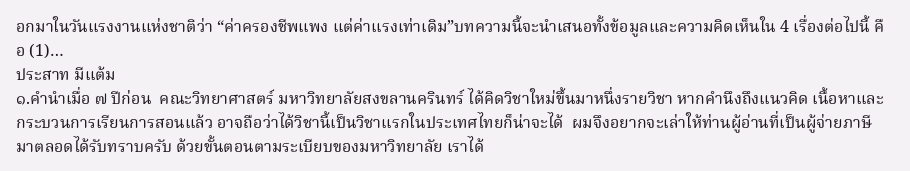อกมาในวันแรงงานแห่งชาติว่า “ค่าครองชีพแพง แต่ค่าแรงเท่าเดิม”บทความนี้จะนำเสนอทั้งข้อมูลและความคิดเห็นใน 4 เรื่องต่อไปนี้ คือ (1)…
ประสาท มีแต้ม
๑.คำนำเมื่อ ๗ ปีก่อน  คณะวิทยาศาสตร์ มหาวิทยาลัยสงขลานครินทร์ ได้คิดวิชาใหม่ขึ้นมาหนึ่งรายวิชา หากคำนึงถึงแนวคิด เนื้อหาและกระบวนการเรียนการสอนแล้ว อาจถือว่าได้วิชานี้เป็นวิชาแรกในประเทศไทยก็น่าจะได้  ผมจึงอยากจะเล่าให้ท่านผู้อ่านที่เป็นผู้จ่ายภาษีมาตลอดได้รับทราบครับ ด้วยขั้นตอนตามระเบียบของมหาวิทยาลัย เราได้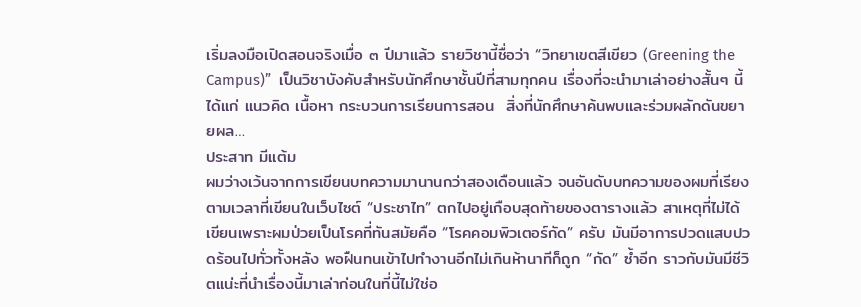เริ่มลงมือเปิดสอนจริงเมื่อ ๓ ปีมาแล้ว รายวิชานี้ชื่อว่า “วิทยาเขตสีเขียว (Greening the Campus)”  เป็นวิชาบังคับสำหรับนักศึกษาชั้นปีที่สามทุกคน เรื่องที่จะนำมาเล่าอย่างสั้นๆ นี้ ได้แก่ แนวคิด เนื้อหา กระบวนการเรียนการสอน  สิ่งที่นักศึกษาค้นพบและร่วมผลักดันขยายผล…
ประสาท มีแต้ม
ผมว่างเว้นจากการเขียนบทความมานานกว่าสองเดือนแล้ว จนอันดับบทความของผมที่เรียงตามเวลาที่เขียนในเว็บไซต์ “ประชาไท” ตกไปอยู่เกือบสุดท้ายของตารางแล้ว สาเหตุที่ไม่ได้เขียนเพราะผมป่วยเป็นโรคที่ทันสมัยคือ “โรคคอมพิวเตอร์กัด” ครับ มันมีอาการปวดแสบปวดร้อนไปทั่วทั้งหลัง พอฝืนทนเข้าไปทำงานอีกไม่เกินห้านาทีก็ถูก “กัด” ซ้ำอีก ราวกับมันมีชีวิตแน่ะที่นำเรื่องนี้มาเล่าก่อนในที่นี้ไม่ใช่อ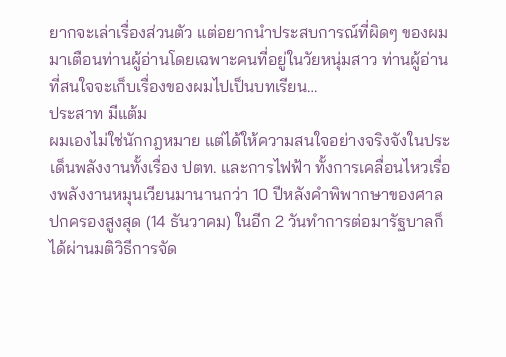ยากจะเล่าเรื่องส่วนตัว แต่อยากนำประสบการณ์ที่ผิดๆ ของผมมาเตือนท่านผู้อ่านโดยเฉพาะคนที่อยู่ในวัยหนุ่มสาว ท่านผู้อ่านที่สนใจจะเก็บเรื่องของผมไปเป็นบทเรียน…
ประสาท มีแต้ม
ผมเองไม่ใช่นักกฎหมาย แต่ได้ให้ความสนใจอย่างจริงจังในประเด็นพลังงานทั้งเรื่อง ปตท. และการไฟฟ้า ทั้งการเคลื่อนไหวเรื่องพลังงานหมุนเวียนมานานกว่า 10 ปีหลังคำพิพากษาของศาลปกครองสูงสุด (14 ธันวาคม) ในอีก 2 วันทำการต่อมารัฐบาลก็ได้ผ่านมติวิธีการจัด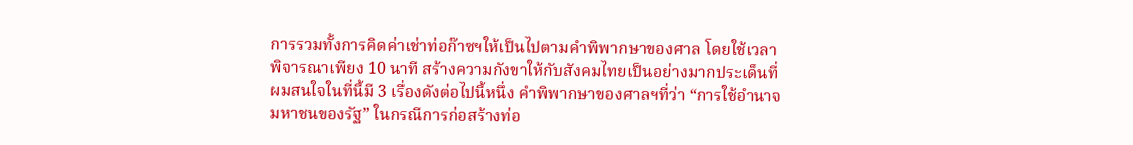การรวมทั้งการคิดค่าเช่าท่อก๊าซฯให้เป็นไปตามคำพิพากษาของศาล โดยใช้เวลาพิจารณาเพียง 10 นาที สร้างความกังขาให้กับสังคมไทยเป็นอย่างมากประเด็นที่ผมสนใจในที่นี้มี 3 เรื่องดังต่อไปนี้หนึ่ง คำพิพากษาของศาลฯที่ว่า “การใช้อำนาจมหาชนของรัฐ” ในกรณีการก่อสร้างท่อ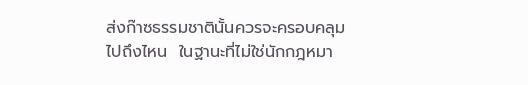ส่งก๊าซธรรมชาตินั้นควรจะครอบคลุมไปถึงไหน  ในฐานะที่ไม่ใช่นักกฎหมา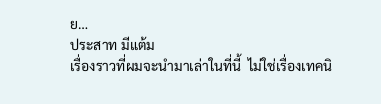ย…
ประสาท มีแต้ม
เรื่องราวที่ผมจะนำมาเล่าในที่นี้  ไม่ใช่เรื่องเทคนิ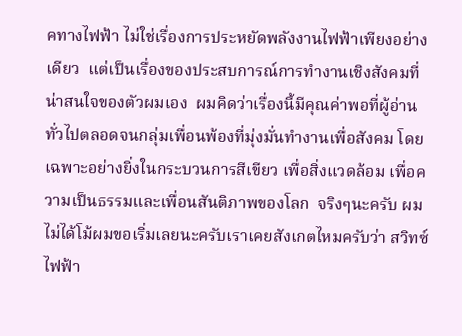คทางไฟฟ้า ไม่ใช่เรื่องการประหยัดพลังงานไฟฟ้าเพียงอย่างเดียว  แต่เป็นเรื่องของประสบการณ์การทำงานเชิงสังคมที่น่าสนใจของตัวผมเอง  ผมคิดว่าเรื่องนี้มีคุณค่าพอที่ผู้อ่านทั่วไปตลอดจนกลุ่มเพื่อนพ้องที่มุ่งมั่นทำงานเพื่อสังคม โดยเฉพาะอย่างยิ่งในกระบวนการสีเขียว เพื่อสิ่งแวดล้อม เพื่อความเป็นธรรมและเพื่อนสันติภาพของโลก  จริงๆนะครับ ผมไม่ได้โม้ผมขอเริ่มเลยนะครับเราเคยสังเกตไหมครับว่า สวิทซ์ไฟฟ้า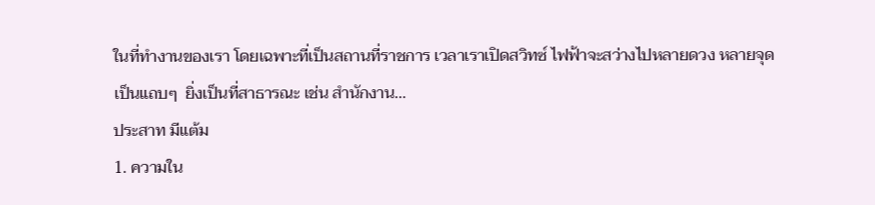ในที่ทำงานของเรา โดยเฉพาะที่เป็นสถานที่ราชการ เวลาเราเปิดสวิทซ์ ไฟฟ้าจะสว่างไปหลายดวง หลายจุดเป็นแถบๆ  ยิ่งเป็นที่สาธารณะ เช่น สำนักงาน…
ประสาท มีแต้ม
1. ความใน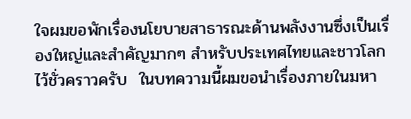ใจผมขอพักเรื่องนโยบายสาธารณะด้านพลังงานซึ่งเป็นเรื่องใหญ่และสำคัญมากๆ สำหรับประเทศไทยและชาวโลกไว้ชั่วคราวครับ  ในบทความนี้ผมขอนำเรื่องภายในมหา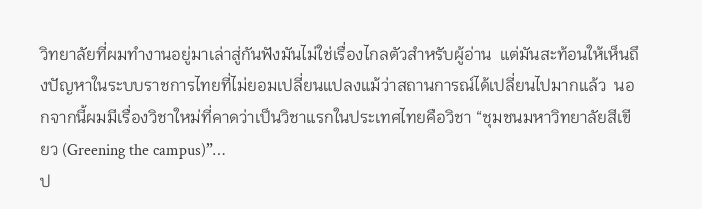วิทยาลัยที่ผมทำงานอยู่มาเล่าสู่กันฟังมันไม่ใช่เรื่องไกลตัวสำหรับผู้อ่าน  แต่มันสะท้อนให้เห็นถึงปัญหาในระบบราชการไทยที่ไม่ยอมเปลี่ยนแปลงแม้ว่าสถานการณ์ได้เปลี่ยนไปมากแล้ว  นอกจากนี้ผมมีเรื่องวิชาใหม่ที่คาดว่าเป็นวิชาแรกในประเทศไทยคือวิชา “ชุมชนมหาวิทยาลัยสีเขียว (Greening the campus)”…
ป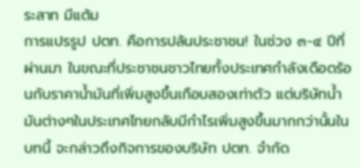ระสาท มีแต้ม
การแปรรูป ปตท. คือการปล้นประชาชน! ในช่วง ๓-๔ ปีที่ผ่านมา ในขณะที่ประชาชนชาวไทยทั้งประเทศกำลังเดือดร้อนกับราคาน้ำมันที่เพิ่มสูงขึ้นเกือบสองเท่าตัว แต่บริษัทน้ำมันต่างๆในประเทศไทยกลับมีกำไรเพิ่มสูงขึ้นมากกว่านั้นในบทนี้ จะกล่าวถึงกิจการของบริษัท ปตท. จำกัด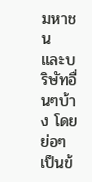มหาชน และบริษัทอื่นๆบ้าง โดยย่อๆ เป็นข้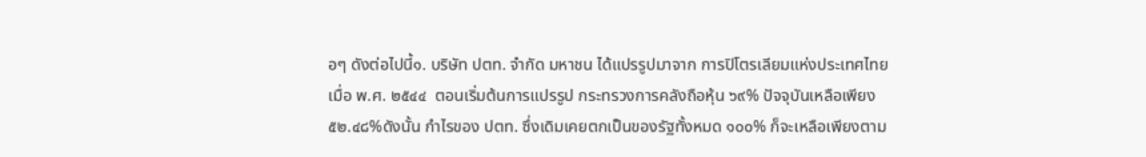อๆ ดังต่อไปนี้๑. บริษัท ปตท. จำกัด มหาชน ได้แปรรูปมาจาก การปิโตรเลียมแห่งประเทศไทย เมื่อ พ.ศ. ๒๕๔๔  ตอนเริ่มต้นการแปรรูป กระทรวงการคลังถือหุ้น ๖๙% ปัจจุบันเหลือเพียง ๕๒.๔๘%ดังนั้น กำไรของ ปตท. ซึ่งเดิมเคยตกเป็นของรัฐทั้งหมด ๑๐๐% ก็จะเหลือเพียงตาม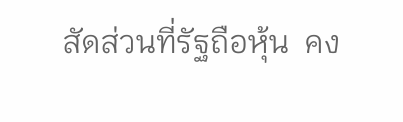สัดส่วนที่รัฐถือหุ้น  คง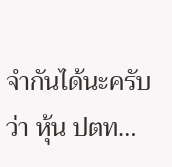จำกันได้นะครับว่า หุ้น ปตท…